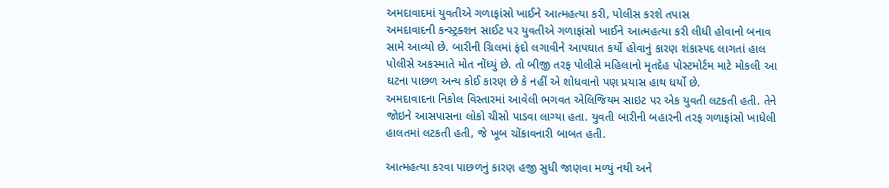અમદાવાદમાં યુવતીએ ગળાફાંસો ખાઈને આત્મહત્યા કરી, પોલીસ કરશે તપાસ
અમદાવાદની કન્સ્ટ્રક્શન સાઈટ પર યુવતીએ ગળાફાંસો ખાઈને આત્મહત્યા કરી લીધી હોવાનો બનાવ સામે આવ્યો છે. બારીની ગ્રિલમાં ફંદો લગાવીને આપઘાત કર્યો હોવાનું કારણ શંકાસ્પદ લાગતાં હાલ પોલીસે અકસ્માતે મોત નોંધ્યું છે. તો બીજી તરફ પોલીસે મહિલાનો મૃતદેહ પોસ્ટમોર્ટમ માટે મોકલી આ ઘટના પાછળ અન્ય કોઈ કારણ છે કે નહીં એ શોધવાનો પણ પ્રયાસ હાથ ધર્યો છે.
અમદાવાદના નિકોલ વિસ્તારમાં આવેલી ભગવત એલિજિયમ સાઇટ પર એક યુવતી લટકતી હતી. તેને જોઇને આસપાસના લોકો ચીસો પાડવા લાગ્યા હતા. યુવતી બારીની બહારની તરફ ગળાફાંસો ખાધેલી હાલતમાં લટકતી હતી, જે ખૂબ ચોંકાવનારી બાબત હતી.

આત્મહત્યા કરવા પાછળનું કારણ હજી સુધી જાણવા મળ્યું નથી અને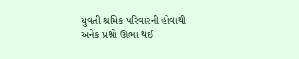યુવતી શ્રમિક પરિવારની હોવાથી અનેક પ્રશ્નો ઊભા થઈ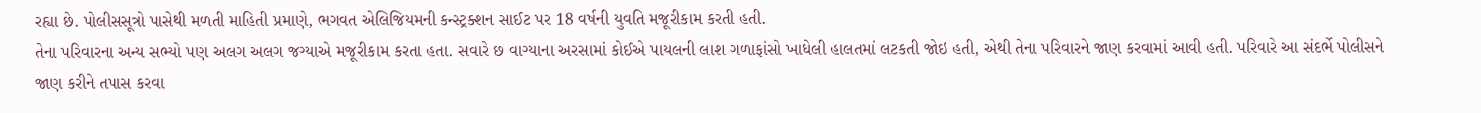રહ્યા છે. પોલીસસૂત્રો પાસેથી મળતી માહિતી પ્રમાણે, ભગવત એલિજિયમની કન્સ્ટ્રક્શન સાઈટ પર 18 વર્ષની યુવતિ મજૂરીકામ કરતી હતી.
તેના પરિવારના અન્ય સભ્યો પણ અલગ અલગ જગ્યાએ મજૂરીકામ કરતા હતા. સવારે છ વાગ્યાના અરસામાં કોઈએ પાયલની લાશ ગળાફાંસો ખાધેલી હાલતમાં લટકતી જોઇ હતી, એથી તેના પરિવારને જાણ કરવામાં આવી હતી. પરિવારે આ સંદર્ભે પોલીસને જાણ કરીને તપાસ કરવા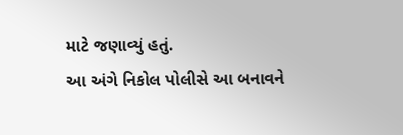માટે જણાવ્યું હતું.
આ અંગે નિકોલ પોલીસે આ બનાવને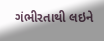ગંભીરતાથી લઇને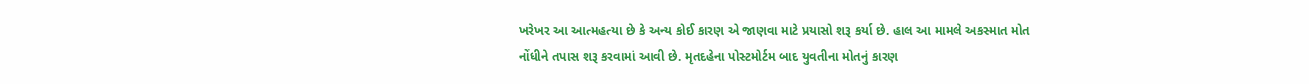ખરેખર આ આત્મહત્યા છે કે અન્ય કોઈ કારણ એ જાણવા માટે પ્રયાસો શરૂ કર્યા છે. હાલ આ મામલે અકસ્માત મોત નોંધીને તપાસ શરૂ કરવામાં આવી છે. મૃતદહેના પોસ્ટમોર્ટમ બાદ યુવતીના મોતનું કારણ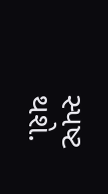સ્પષ્ટ થશે.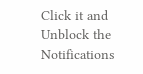Click it and Unblock the Notifications